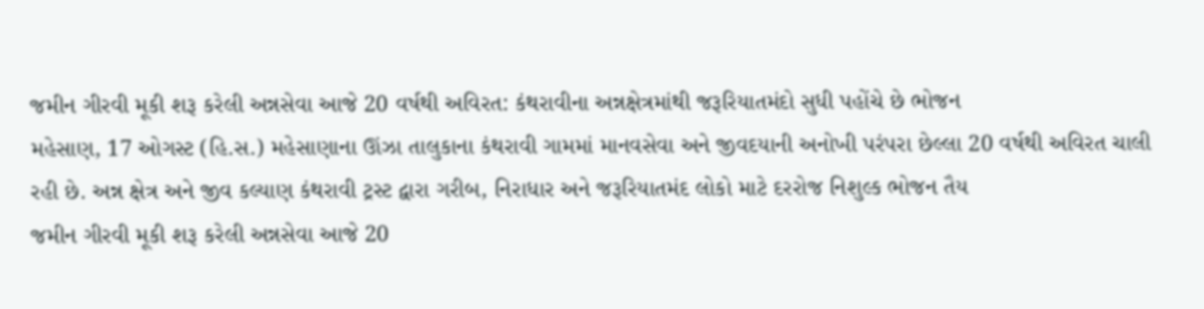જમીન ગીરવી મૂકી શરૂ કરેલી અન્નસેવા આજે 20 વર્ષથી અવિરત: કંથરાવીના અન્નક્ષેત્રમાંથી જરૂરિયાતમંદો સુધી પહોંચે છે ભોજન
મહેસાણ, 17 ઓગસ્ટ (હિ.સ.) મહેસાણાના ઊંઝા તાલુકાના કંથરાવી ગામમાં માનવસેવા અને જીવદયાની અનોખી પરંપરા છેલ્લા 20 વર્ષથી અવિરત ચાલી રહી છે. અન્ન ક્ષેત્ર અને જીવ કલ્યાણ કંથરાવી ટ્રસ્ટ દ્વારા ગરીબ, નિરાધાર અને જરૂરિયાતમંદ લોકો માટે દરરોજ નિશુલ્ક ભોજન તૈય
જમીન ગીરવી મૂકી શરૂ કરેલી અન્નસેવા આજે 20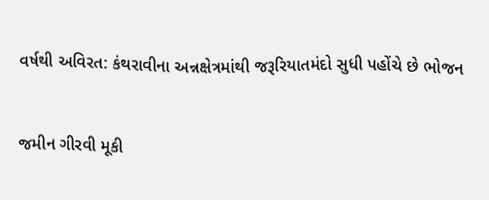વર્ષથી અવિરત: કંથરાવીના અન્નક્ષેત્રમાંથી જરૂરિયાતમંદો સુધી પહોંચે છે ભોજન


જમીન ગીરવી મૂકી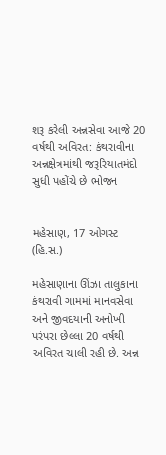શરૂ કરેલી અન્નસેવા આજે 20 વર્ષથી અવિરત: કંથરાવીના અન્નક્ષેત્રમાંથી જરૂરિયાતમંદો સુધી પહોંચે છે ભોજન


મહેસાણ, 17 ઓગસ્ટ (હિ.સ.)

મહેસાણાના ઊંઝા તાલુકાના કંથરાવી ગામમાં માનવસેવા અને જીવદયાની અનોખી પરંપરા છેલ્લા 20 વર્ષથી અવિરત ચાલી રહી છે. અન્ન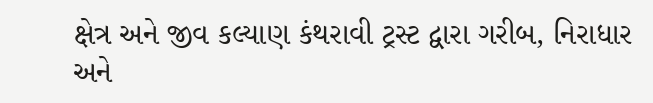ક્ષેત્ર અને જીવ કલ્યાણ કંથરાવી ટ્રસ્ટ દ્વારા ગરીબ, નિરાધાર અને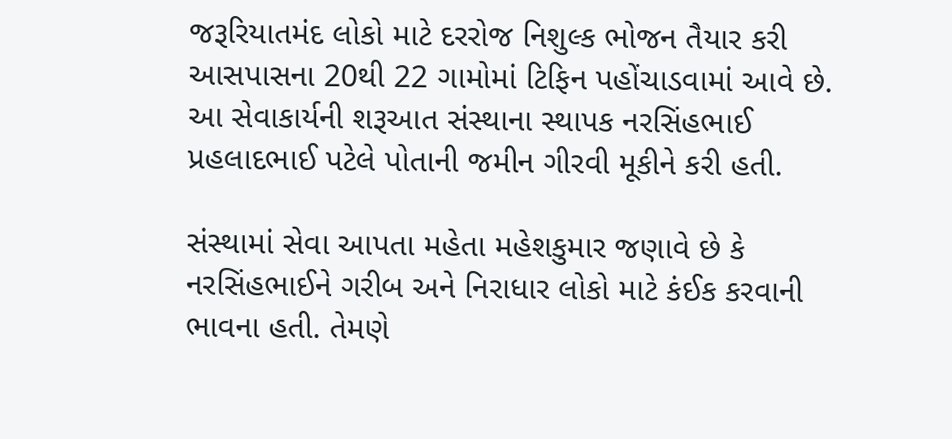જરૂરિયાતમંદ લોકો માટે દરરોજ નિશુલ્ક ભોજન તૈયાર કરી આસપાસના 20થી 22 ગામોમાં ટિફિન પહોંચાડવામાં આવે છે. આ સેવાકાર્યની શરૂઆત સંસ્થાના સ્થાપક નરસિંહભાઈ પ્રહલાદભાઈ પટેલે પોતાની જમીન ગીરવી મૂકીને કરી હતી.

સંસ્થામાં સેવા આપતા મહેતા મહેશકુમાર જણાવે છે કે નરસિંહભાઈને ગરીબ અને નિરાધાર લોકો માટે કંઈક કરવાની ભાવના હતી. તેમણે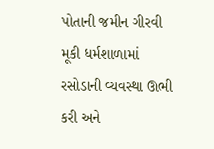પોતાની જમીન ગીરવી મૂકી ધર્મશાળામાં રસોડાની વ્યવસ્થા ઊભી કરી અને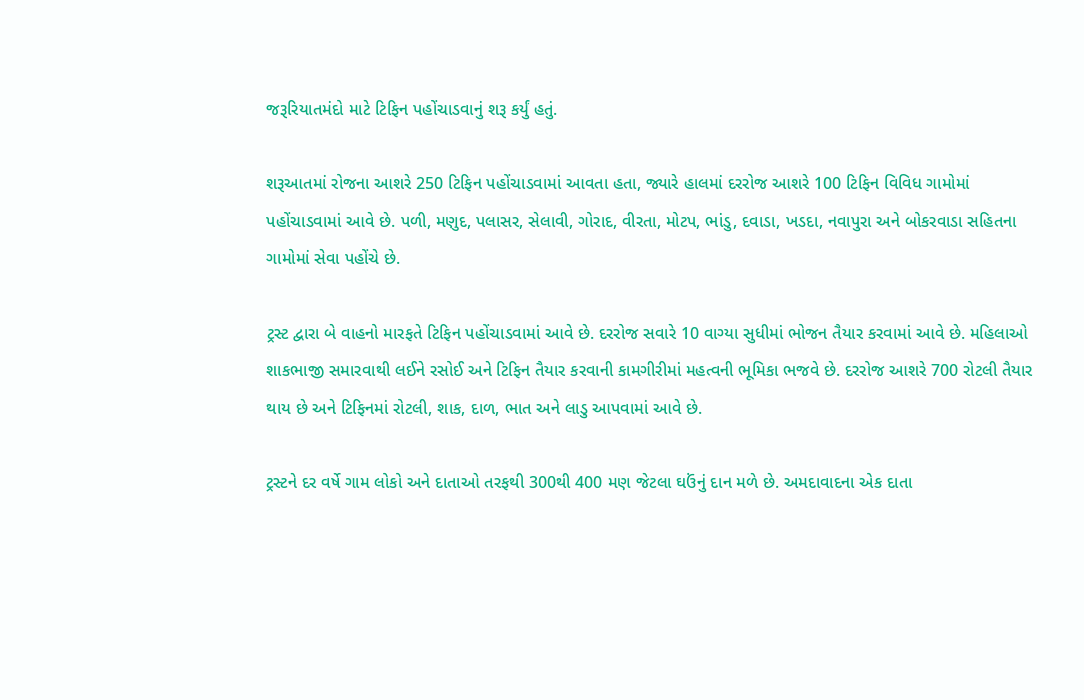જરૂરિયાતમંદો માટે ટિફિન પહોંચાડવાનું શરૂ કર્યું હતું.

શરૂઆતમાં રોજના આશરે 250 ટિફિન પહોંચાડવામાં આવતા હતા, જ્યારે હાલમાં દરરોજ આશરે 100 ટિફિન વિવિધ ગામોમાં પહોંચાડવામાં આવે છે. પળી, મણુદ, પલાસર, સેલાવી, ગોરાદ, વીરતા, મોટપ, ભાંડુ, દવાડા, ખડદા, નવાપુરા અને બોકરવાડા સહિતના ગામોમાં સેવા પહોંચે છે.

ટ્રસ્ટ દ્વારા બે વાહનો મારફતે ટિફિન પહોંચાડવામાં આવે છે. દરરોજ સવારે 10 વાગ્યા સુધીમાં ભોજન તૈયાર કરવામાં આવે છે. મહિલાઓ શાકભાજી સમારવાથી લઈને રસોઈ અને ટિફિન તૈયાર કરવાની કામગીરીમાં મહત્વની ભૂમિકા ભજવે છે. દરરોજ આશરે 700 રોટલી તૈયાર થાય છે અને ટિફિનમાં રોટલી, શાક, દાળ, ભાત અને લાડુ આપવામાં આવે છે.

ટ્રસ્ટને દર વર્ષે ગામ લોકો અને દાતાઓ તરફથી 300થી 400 મણ જેટલા ઘઉંનું દાન મળે છે. અમદાવાદના એક દાતા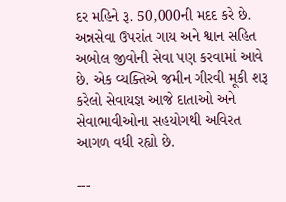દર મહિને રૂ. 50,000ની મદદ કરે છે. અન્નસેવા ઉપરાંત ગાય અને શ્વાન સહિત અબોલ જીવોની સેવા પણ કરવામાં આવે છે. એક વ્યક્તિએ જમીન ગીરવી મૂકી શરૂ કરેલો સેવાયજ્ઞ આજે દાતાઓ અને સેવાભાવીઓના સહયોગથી અવિરત આગળ વધી રહ્યો છે.

---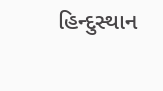હિન્દુસ્થાન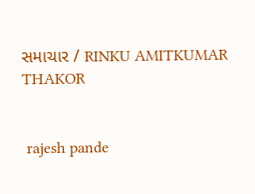સમાચાર / RINKU AMITKUMAR THAKOR


 rajesh pande